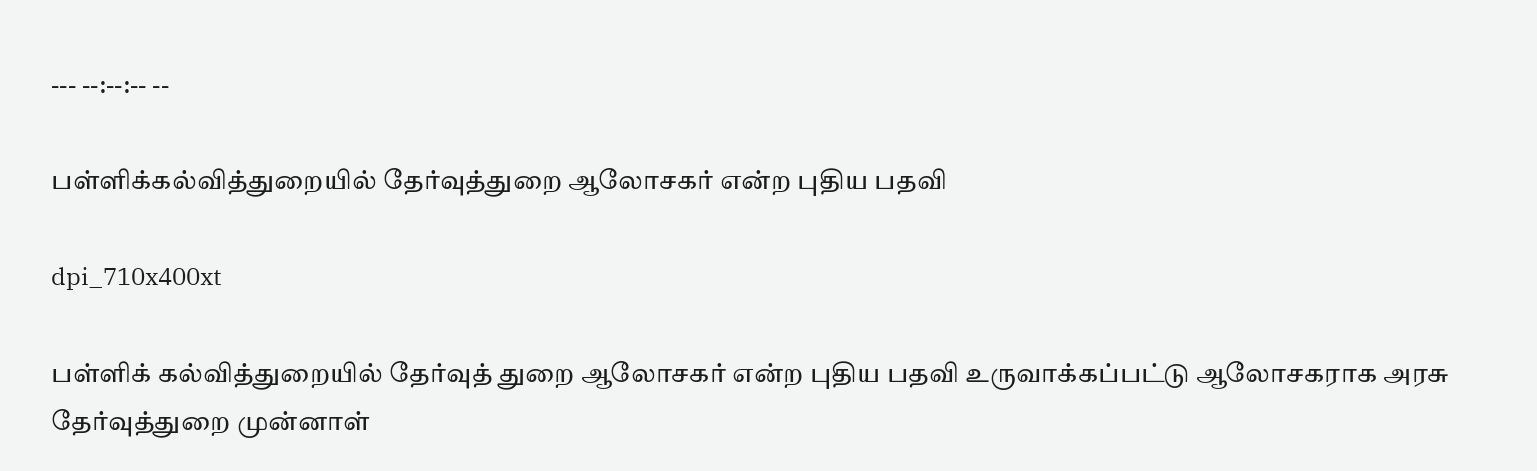--- --:--:-- --

பள்ளிக்கல்வித்துறையில் தேர்வுத்துறை ஆலோசகர் என்ற புதிய பதவி

dpi_710x400xt

பள்ளிக் கல்வித்துறையில் தேர்வுத் துறை ஆலோசகர் என்ற புதிய பதவி உருவாக்கப்பட்டு ஆலோசகராக அரசு தேர்வுத்துறை முன்னாள்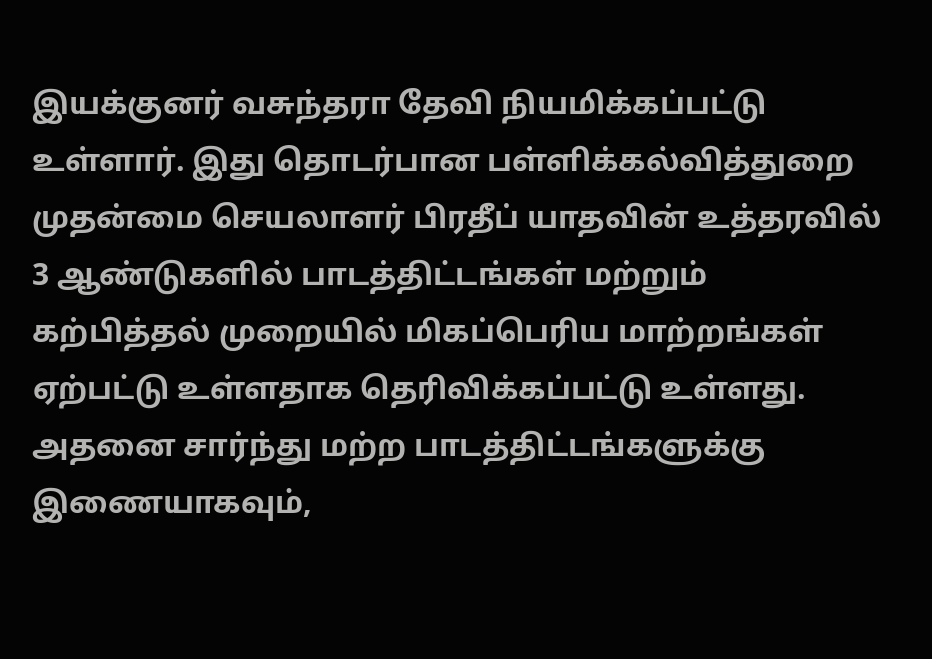இயக்குனர் வசுந்தரா தேவி நியமிக்கப்பட்டு உள்ளார். இது தொடர்பான பள்ளிக்கல்வித்துறை முதன்மை செயலாளர் பிரதீப் யாதவின் உத்தரவில் 3 ஆண்டுகளில் பாடத்திட்டங்கள் மற்றும் கற்பித்தல் முறையில் மிகப்பெரிய மாற்றங்கள் ஏற்பட்டு உள்ளதாக தெரிவிக்கப்பட்டு உள்ளது. அதனை சார்ந்து மற்ற பாடத்திட்டங்களுக்கு இணையாகவும்,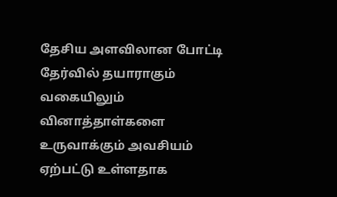தேசிய அளவிலான போட்டி தேர்வில் தயாராகும் வகையிலும் வினாத்தாள்களை உருவாக்கும் அவசியம் ஏற்பட்டு உள்ளதாக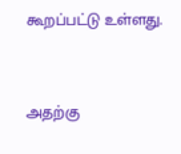கூறப்பட்டு உள்ளது.



அதற்கு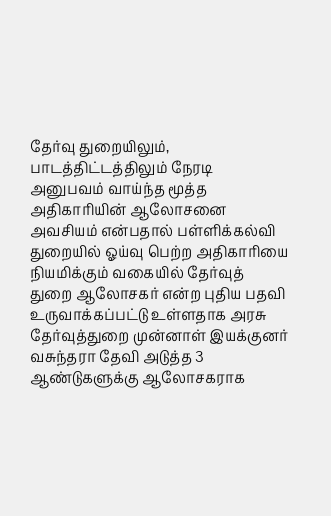தேர்வு துறையிலும், பாடத்திட்டத்திலும் நேரடி அனுபவம் வாய்ந்த மூத்த அதிகாரியின் ஆலோசனை அவசியம் என்பதால் பள்ளிக்கல்வி துறையில் ஓய்வு பெற்ற அதிகாரியை நியமிக்கும் வகையில் தேர்வுத் துறை ஆலோசகர் என்ற புதிய பதவி உருவாக்கப்பட்டு உள்ளதாக அரசு தேர்வுத்துறை முன்னாள் இயக்குனர் வசுந்தரா தேவி அடுத்த 3 ஆண்டுகளுக்கு ஆலோசகராக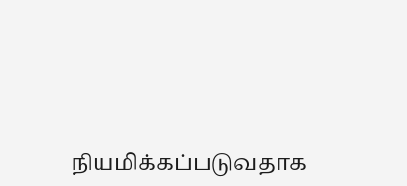நியமிக்கப்படுவதாக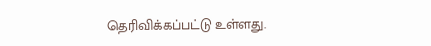தெரிவிக்கப்பட்டு உள்ளது.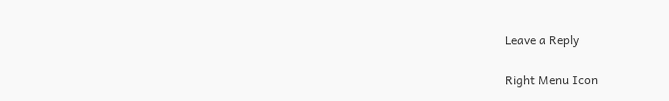Leave a Reply

Right Menu Icon